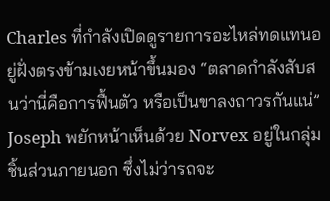Charles ที่กำลังเปิดดูรายการอะไหล่ทดแทนอยู่ฝั่งตรงข้ามเงยหน้าขึ้นมอง “ตลาดกำลังสับสนว่านี่คือการฟื้นตัว หรือเป็นขาลงถาวรกันแน่”
Joseph พยักหน้าเห็นด้วย Norvex อยู่ในกลุ่มชิ้นส่วนภายนอก ซึ่งไม่ว่ารถจะ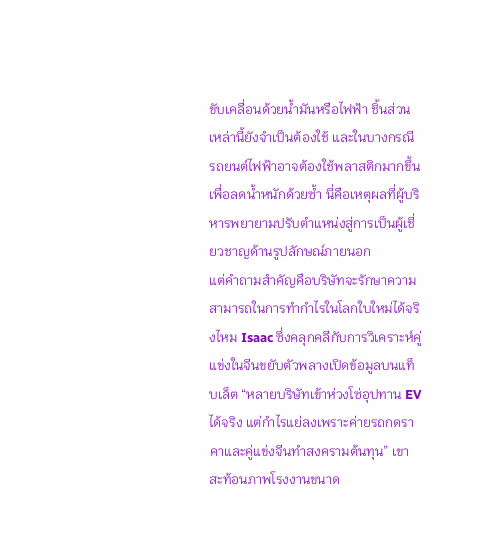ขับเคลื่อนด้วยน้ำมันหรือไฟฟ้า ชิ้นส่วนเหล่านี้ยังจำเป็นต้องใช้ และในบางกรณี รถยนต์ไฟฟ้าอาจต้องใช้พลาสติกมากขึ้นเพื่อลดน้ำหนักด้วยซ้ำ นี่คือเหตุผลที่ผู้บริหารพยายามปรับตำแหน่งสู่การเป็นผู้เชี่ยวชาญด้านรูปลักษณ์ภายนอก
แต่คำถามสำคัญคือบริษัทจะรักษาความสามารถในการทำกำไรในโลกใบใหม่ได้จริงไหม Isaac ซึ่งคลุกคลีกับการวิเคราะห์คู่แข่งในจีนขยับตัวพลางเปิดข้อมูลบนแท็บเล็ต “หลายบริษัทเข้าห่วงโซ่อุปทาน EV ได้จริง แต่กำไรแย่ลงเพราะค่ายรถกดราคาและคู่แข่งจีนทำสงครามต้นทุน” เขาสะท้อนภาพโรงงานขนาด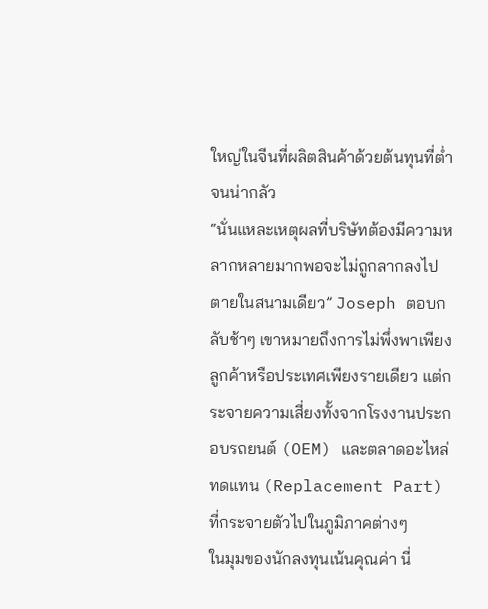ใหญ่ในจีนที่ผลิตสินค้าด้วยต้นทุนที่ต่ำจนน่ากลัว
“นั่นแหละเหตุผลที่บริษัทต้องมีความหลากหลายมากพอจะไม่ถูกลากลงไปตายในสนามเดียว” Joseph ตอบกลับช้าๆ เขาหมายถึงการไม่พึ่งพาเพียงลูกค้าหรือประเทศเพียงรายเดียว แต่กระจายความเสี่ยงทั้งจากโรงงานประกอบรถยนต์ (OEM) และตลาดอะไหล่ทดแทน (Replacement Part) ที่กระจายตัวไปในภูมิภาคต่างๆ
ในมุมของนักลงทุนเน้นคุณค่า นี่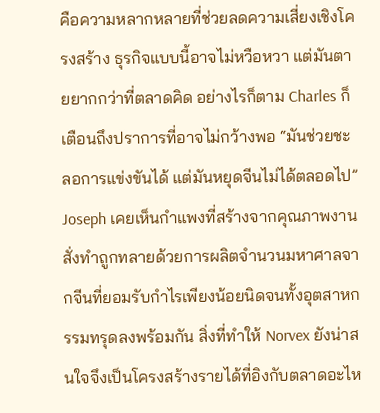คือความหลากหลายที่ช่วยลดความเสี่ยงเชิงโครงสร้าง ธุรกิจแบบนี้อาจไม่หวือหวา แต่มันตายยากกว่าที่ตลาดคิด อย่างไรก็ตาม Charles ก็เตือนถึงปราการที่อาจไม่กว้างพอ “มันช่วยชะลอการแข่งขันได้ แต่มันหยุดจีนไม่ได้ตลอดไป”
Joseph เคยเห็นกำแพงที่สร้างจากคุณภาพงานสั่งทำถูกทลายด้วยการผลิตจำนวนมหาศาลจากจีนที่ยอมรับกำไรเพียงน้อยนิดจนทั้งอุตสาหกรรมทรุดลงพร้อมกัน สิ่งที่ทำให้ Norvex ยังน่าสนใจจึงเป็นโครงสร้างรายได้ที่อิงกับตลาดอะไห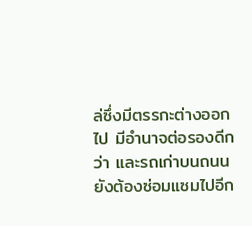ล่ซึ่งมีตรรกะต่างออกไป มีอำนาจต่อรองดีกว่า และรถเก่าบนถนนยังต้องซ่อมแซมไปอีก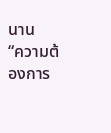นาน
“ความต้องการ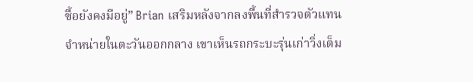ซื้อยังคงมีอยู่” Brian เสริมหลังจากลงพื้นที่สำรวจตัวแทนจำหน่ายในตะวันออกกลาง เขาเห็นรถกระบะรุ่นเก่าวิ่งเต็ม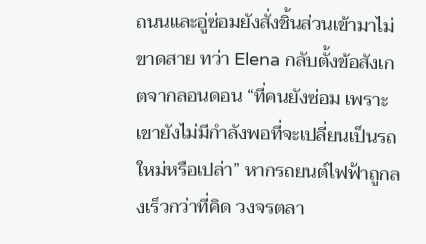ถนนและอู่ซ่อมยังสั่งชิ้นส่วนเข้ามาไม่ขาดสาย ทว่า Elena กลับตั้งข้อสังเกตจากลอนดอน “ที่คนยังซ่อม เพราะเขายังไม่มีกำลังพอที่จะเปลี่ยนเป็นรถใหม่หรือเปล่า” หากรถยนต์ไฟฟ้าถูกลงเร็วกว่าที่คิด วงจรตลา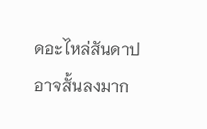ดอะไหล่สันดาปอาจสั้นลงมาก